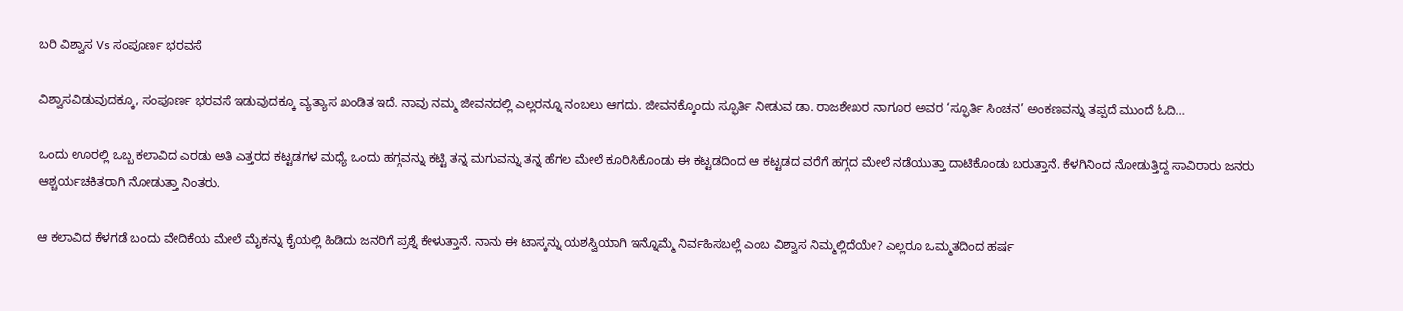ಬರಿ ವಿಶ್ವಾಸ Vs ಸಂಪೂರ್ಣ ಭರವಸೆ

ವಿಶ್ವಾಸವಿಡುವುದಕ್ಕೂ, ಸಂಪೂರ್ಣ ಭರವಸೆ ಇಡುವುದಕ್ಕೂ ವ್ಯತ್ಯಾಸ ಖಂಡಿತ ಇದೆ. ನಾವು ನಮ್ಮ ಜೀವನದಲ್ಲಿ ಎಲ್ಲರನ್ನೂ ನಂಬಲು ಆಗದು. ಜೀವನಕ್ಕೊಂದು ಸ್ಫೂರ್ತಿ ನೀಡುವ ಡಾ. ರಾಜಶೇಖರ ನಾಗೂರ ಅವರ ‘ಸ್ಫೂರ್ತಿ ಸಿಂಚನ’ ಅಂಕಣವನ್ನು ತಪ್ಪದೆ ಮುಂದೆ ಓದಿ…

ಒಂದು ಊರಲ್ಲಿ ಒಬ್ಬ ಕಲಾವಿದ ಎರಡು ಅತಿ ಎತ್ತರದ ಕಟ್ಟಡಗಳ ಮಧ್ಯೆ ಒಂದು ಹಗ್ಗವನ್ನು ಕಟ್ಟಿ ತನ್ನ ಮಗುವನ್ನು ತನ್ನ ಹೆಗಲ ಮೇಲೆ ಕೂರಿಸಿಕೊಂಡು ಈ ಕಟ್ಟಡದಿಂದ ಆ ಕಟ್ಟಡದ ವರೆಗೆ ಹಗ್ಗದ ಮೇಲೆ ನಡೆಯುತ್ತಾ ದಾಟಿಕೊಂಡು ಬರುತ್ತಾನೆ. ಕೆಳಗಿನಿಂದ ನೋಡುತ್ತಿದ್ದ ಸಾವಿರಾರು ಜನರು ಆಶ್ಚರ್ಯಚಕಿತರಾಗಿ ನೋಡುತ್ತಾ ನಿಂತರು.

ಆ ಕಲಾವಿದ ಕೆಳಗಡೆ ಬಂದು ವೇದಿಕೆಯ ಮೇಲೆ ಮೈಕನ್ನು ಕೈಯಲ್ಲಿ ಹಿಡಿದು ಜನರಿಗೆ ಪ್ರಶ್ನೆ ಕೇಳುತ್ತಾನೆ. ನಾನು ಈ ಟಾಸ್ಕನ್ನು ಯಶಸ್ವಿಯಾಗಿ ಇನ್ನೊಮ್ಮೆ ನಿರ್ವಹಿಸಬಲ್ಲೆ ಎಂಬ ವಿಶ್ವಾಸ ನಿಮ್ಮಲ್ಲಿದೆಯೇ? ಎಲ್ಲರೂ ಒಮ್ಮತದಿಂದ ಹರ್ಷ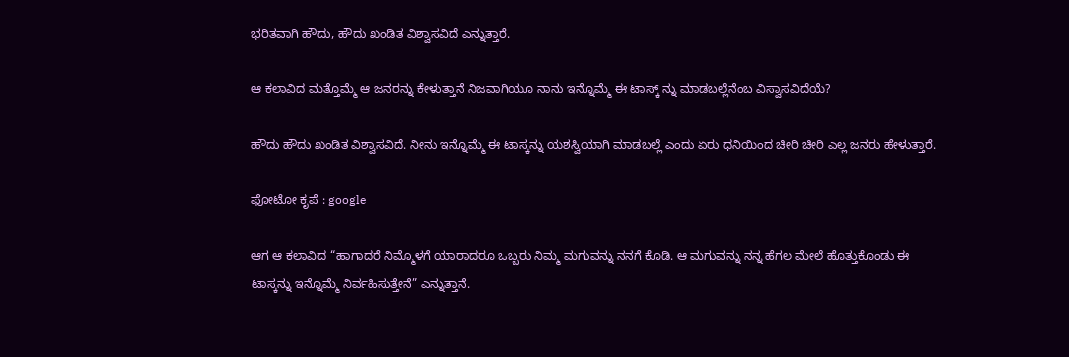ಭರಿತವಾಗಿ ಹೌದು, ಹೌದು ಖಂಡಿತ ವಿಶ್ವಾಸವಿದೆ ಎನ್ನುತ್ತಾರೆ.

ಆ ಕಲಾವಿದ ಮತ್ತೊಮ್ಮೆ ಆ ಜನರನ್ನು ಕೇಳುತ್ತಾನೆ ನಿಜವಾಗಿಯೂ ನಾನು ಇನ್ನೊಮ್ಮೆ ಈ ಟಾಸ್ಕ್ ನ್ನು ಮಾಡಬಲ್ಲೆನೆಂಬ ವಿಸ್ವಾಸವಿದೆಯೆ?

ಹೌದು ಹೌದು ಖಂಡಿತ ವಿಶ್ವಾಸವಿದೆ. ನೀನು ಇನ್ನೊಮ್ಮೆ ಈ ಟಾಸ್ಕನ್ನು ಯಶಸ್ವಿಯಾಗಿ ಮಾಡಬಲ್ಲೆ ಎಂದು ಏರು ಧನಿಯಿಂದ ಚೀರಿ ಚೀರಿ ಎಲ್ಲ ಜನರು ಹೇಳುತ್ತಾರೆ.

ಫೋಟೋ ಕೃಪೆ : google

ಆಗ ಆ ಕಲಾವಿದ “ಹಾಗಾದರೆ ನಿಮ್ಮೊಳಗೆ ಯಾರಾದರೂ ಒಬ್ಬರು ನಿಮ್ಮ ಮಗುವನ್ನು ನನಗೆ ಕೊಡಿ. ಆ ಮಗುವನ್ನು ನನ್ನ ಹೆಗಲ ಮೇಲೆ ಹೊತ್ತುಕೊಂಡು ಈ ಟಾಸ್ಕನ್ನು ಇನ್ನೊಮ್ಮೆ ನಿರ್ವಹಿಸುತ್ತೇನೆ” ಎನ್ನುತ್ತಾನೆ.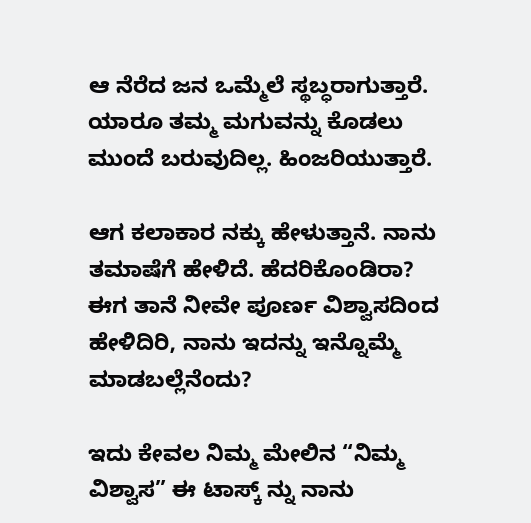ಆ ನೆರೆದ ಜನ ಒಮ್ಮೆಲೆ ಸ್ಥಬ್ಧರಾಗುತ್ತಾರೆ. ಯಾರೂ ತಮ್ಮ ಮಗುವನ್ನು ಕೊಡಲು ಮುಂದೆ ಬರುವುದಿಲ್ಲ. ಹಿಂಜರಿಯುತ್ತಾರೆ.

ಆಗ ಕಲಾಕಾರ ನಕ್ಕು ಹೇಳುತ್ತಾನೆ. ನಾನು ತಮಾಷೆಗೆ ಹೇಳಿದೆ. ಹೆದರಿಕೊಂಡಿರಾ? ಈಗ ತಾನೆ ನೀವೇ ಪೂರ್ಣ ವಿಶ್ವಾಸದಿಂದ ಹೇಳಿದಿರಿ, ನಾನು ಇದನ್ನು ಇನ್ನೊಮ್ಮೆ ಮಾಡಬಲ್ಲೆನೆಂದು?

ಇದು ಕೇವಲ ನಿಮ್ಮ ಮೇಲಿನ “ನಿಮ್ಮ ವಿಶ್ವಾಸ” ಈ ಟಾಸ್ಕ್ ನ್ನು ನಾನು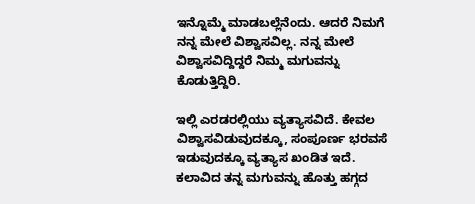ಇನ್ನೊಮ್ಮೆ ಮಾಡಬಲ್ಲೆನೆಂದು. ಆದರೆ ನಿಮಗೆ ನನ್ನ ಮೇಲೆ ವಿಶ್ವಾಸವಿಲ್ಲ. ನನ್ನ ಮೇಲೆ ವಿಶ್ವಾಸವಿದ್ದಿದ್ದರೆ ನಿಮ್ಮ ಮಗುವನ್ನು ಕೊಡುತ್ತಿದ್ದಿರಿ.

ಇಲ್ಲಿ ಎರಡರಲ್ಲಿಯು ವ್ಯತ್ಯಾಸವಿದೆ. ಕೇವಲ ವಿಶ್ವಾಸವಿಡುವುದಕ್ಕೂ, ಸಂಪೂರ್ಣ ಭರವಸೆ ಇಡುವುದಕ್ಕೂ ವ್ಯತ್ಯಾಸ ಖಂಡಿತ ಇದೆ. ಕಲಾವಿದ ತನ್ನ ಮಗುವನ್ನು ಹೊತ್ತು ಹಗ್ಗದ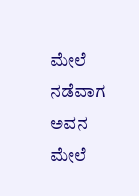ಮೇಲೆ ನಡೆವಾಗ ಅವನ ಮೇಲೆ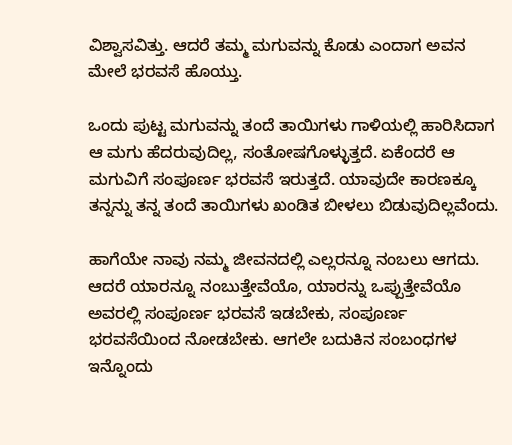ವಿಶ್ವಾಸವಿತ್ತು. ಆದರೆ ತಮ್ಮ ಮಗುವನ್ನು ಕೊಡು ಎಂದಾಗ ಅವನ ಮೇಲೆ ಭರವಸೆ ಹೊಯ್ತು.

ಒಂದು ಪುಟ್ಟ ಮಗುವನ್ನು ತಂದೆ ತಾಯಿಗಳು ಗಾಳಿಯಲ್ಲಿ ಹಾರಿಸಿದಾಗ ಆ ಮಗು ಹೆದರುವುದಿಲ್ಲ, ಸಂತೋಷಗೊಳ್ಳುತ್ತದೆ. ಏಕೆಂದರೆ ಆ ಮಗುವಿಗೆ ಸಂಪೂರ್ಣ ಭರವಸೆ ಇರುತ್ತದೆ. ಯಾವುದೇ ಕಾರಣಕ್ಕೂ ತನ್ನನ್ನು ತನ್ನ ತಂದೆ ತಾಯಿಗಳು ಖಂಡಿತ ಬೀಳಲು ಬಿಡುವುದಿಲ್ಲವೆಂದು.

ಹಾಗೆಯೇ ನಾವು ನಮ್ಮ ಜೀವನದಲ್ಲಿ ಎಲ್ಲರನ್ನೂ ನಂಬಲು ಆಗದು. ಆದರೆ ಯಾರನ್ನೂ ನಂಬುತ್ತೇವೆಯೊ, ಯಾರನ್ನು ಒಪ್ಪುತ್ತೇವೆಯೊ ಅವರಲ್ಲಿ ಸಂಪೂರ್ಣ ಭರವಸೆ ಇಡಬೇಕು, ಸಂಪೂರ್ಣ ಭರವಸೆಯಿಂದ ನೋಡಬೇಕು. ಆಗಲೇ ಬದುಕಿನ ಸಂಬಂಧಗಳ ಇನ್ನೊಂದು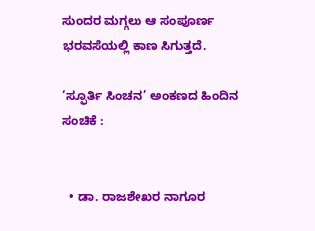ಸುಂದರ ಮಗ್ಗಲು ಆ ಸಂಪೂರ್ಣ ಭರವಸೆಯಲ್ಲಿ ಕಾಣ ಸಿಗುತ್ತದೆ.

‘ಸ್ಫೂರ್ತಿ ಸಿಂಚನ’ ಅಂಕಣದ ಹಿಂದಿನ ಸಂಚಿಕೆ :


  • ಡಾ. ರಾಜಶೇಖರ ನಾಗೂರ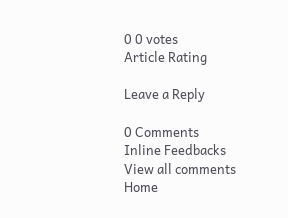0 0 votes
Article Rating

Leave a Reply

0 Comments
Inline Feedbacks
View all comments
Home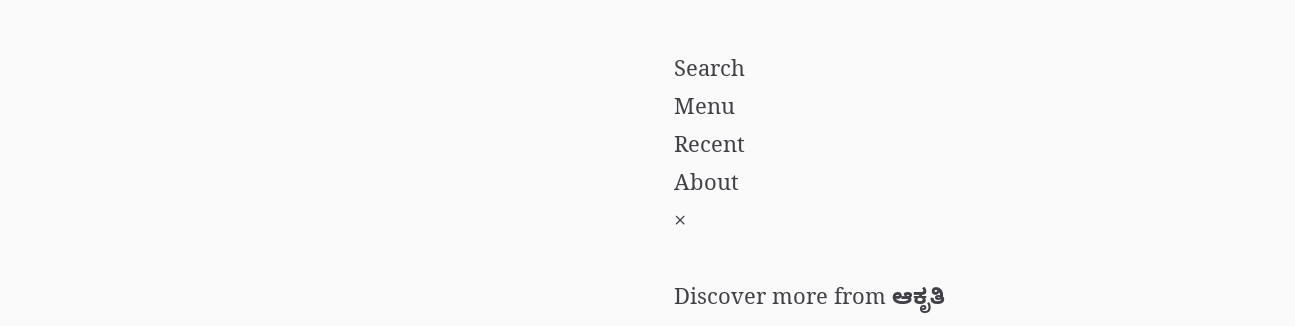Search
Menu
Recent
About
×

Discover more from ಆಕೃತಿ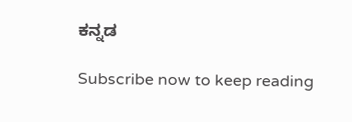ಕನ್ನಡ

Subscribe now to keep reading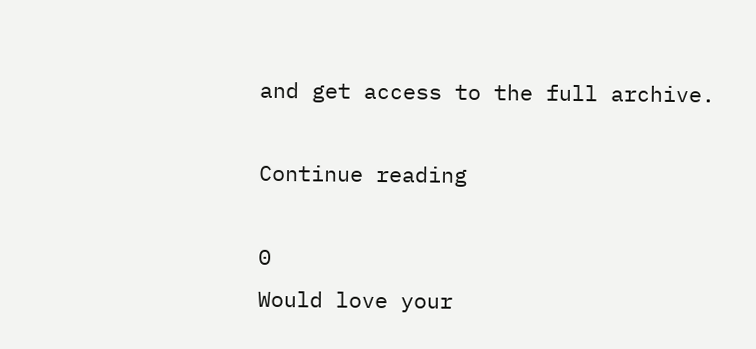and get access to the full archive.

Continue reading

0
Would love your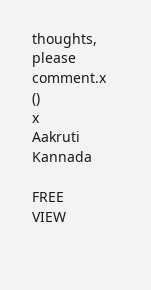thoughts, please comment.x
()
x
Aakruti Kannada

FREE
VIEW